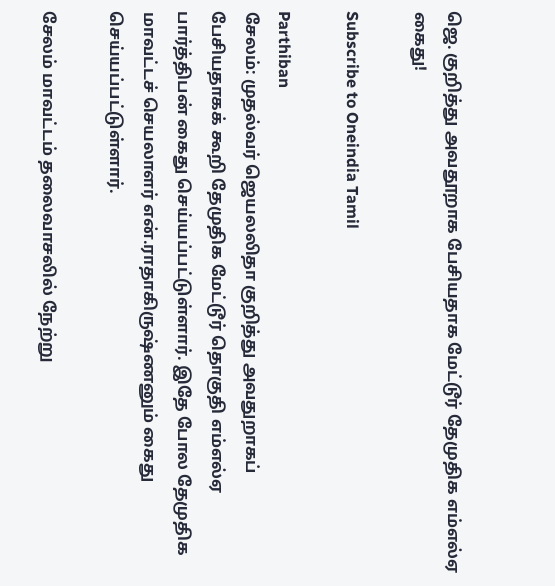ஜெ. குறித்து அவதூறாக பேசியதாக மேட்டூர் தேமுதிக எம்எல்ஏ கைது!

Subscribe to Oneindia Tamil

Parthiban
சேலம்: முதல்வர் ஜெயலலிதா குறித்து அவதுறாகப் பேசியதாகக் கூறி தேமுதிக மேட்டூர் தொகுதி எம்எல்ஏ பார்த்திபன் கைது செய்யப்பட்டுள்ளார். இதே போல தேமுதிக மாவட்டச் செயலாளர் என்.ராதாகிருஷ்ணனும் கைது செய்யப்பட்டுள்ளார்.

சேலம் மாவட்டம் தலைவாசலில் நேற்று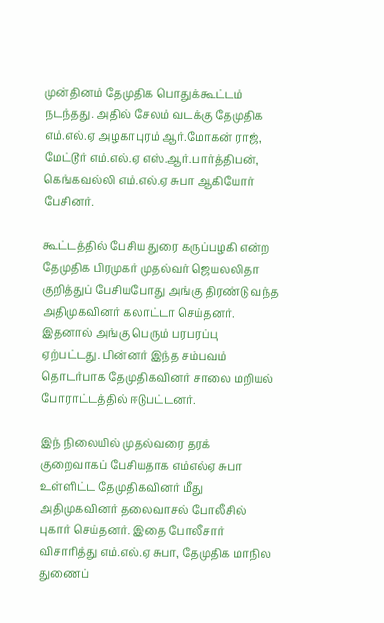முன்தினம் தேமுதிக பொதுக்கூட்டம் நடந்தது. அதில் சேலம் வடக்கு தேமுதிக எம்.எல்.ஏ அழகாபுரம் ஆர்.மோகன் ராஜ், மேட்டூர் எம்.எல்.ஏ எஸ்.ஆர்.பார்த்திபன், கெங்கவல்லி எம்.எல்.ஏ சுபா ஆகியோர் பேசினர்.

கூட்டத்தில் பேசிய துரை கருப்பழகி என்ற தேமுதிக பிரமுகர் முதல்வர் ஜெயலலிதா குறித்துப் பேசியபோது அங்கு திரண்டு வந்த அதிமுகவினர் கலாட்டா செய்தனர். இதனால் அங்கு பெரும் பரபரப்பு ஏற்பட்டது. பின்னர் இந்த சம்பவம் தொடர்பாக தேமுதிகவினர் சாலை மறியல் போராட்டத்தில் ஈடுபட்டனர்.

இந் நிலையில் முதல்வரை தரக் குறைவாகப் பேசியதாக எம்எல்ஏ சுபா உள்ளிட்ட தேமுதிகவினர் மீது அதிமுகவினர் தலைவாசல் போலீசில் புகார் செய்தனர். இதை போலீசார் விசாரித்து எம்.எல்.ஏ சுபா, தேமுதிக மாநில துணைப்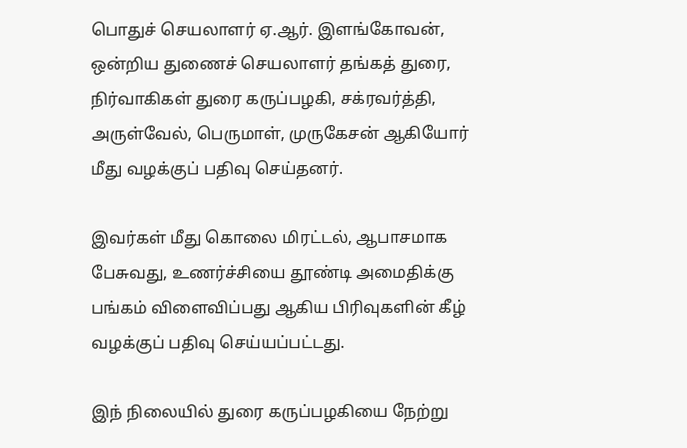பொதுச் செயலாளர் ஏ.ஆர். இளங்கோவன், ஒன்றிய துணைச் செயலாளர் தங்கத் துரை, நிர்வாகிகள் துரை கருப்பழகி, சக்ரவர்த்தி, அருள்வேல், பெருமாள், முருகேசன் ஆகியோர் மீது வழக்குப் பதிவு செய்தனர்.

இவர்கள் மீது கொலை மிரட்டல், ஆபாசமாக பேசுவது, உணர்ச்சியை தூண்டி அமைதிக்கு பங்கம் விளைவிப்பது ஆகிய பிரிவுகளின் கீழ் வழக்குப் பதிவு செய்யப்பட்டது.

இந் நிலையில் துரை கருப்பழகியை நேற்று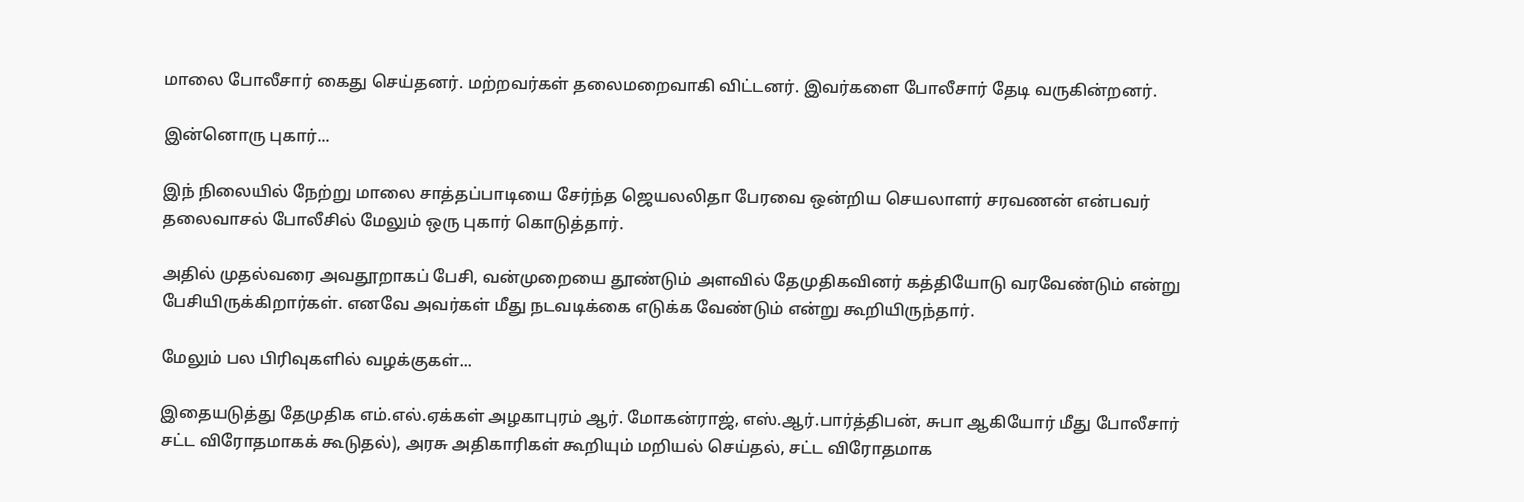மாலை போலீசார் கைது செய்தனர். மற்றவர்கள் தலைமறைவாகி விட்டனர். இவர்களை போலீசார் தேடி வருகின்றனர்.

இன்னொரு புகார்...

இந் நிலையில் நேற்று மாலை சாத்தப்பாடியை சேர்ந்த ஜெயலலிதா பேரவை ஒன்றிய செயலாளர் சரவணன் என்பவர் தலைவாசல் போலீசில் மேலும் ஒரு புகார் கொடுத்தார்.

அதில் முதல்வரை அவதூறாகப் பேசி, வன்முறையை தூண்டும் அளவில் தேமுதிகவினர் கத்தியோடு வரவேண்டும் என்று பேசியிருக்கிறார்கள். எனவே அவர்கள் மீது நடவடிக்கை எடுக்க வேண்டும் என்று கூறியிருந்தார்.

மேலும் பல பிரிவுகளில் வழக்குகள்...

இதையடுத்து தேமுதிக எம்.எல்.ஏக்கள் அழகாபுரம் ஆர். மோகன்ராஜ், எஸ்.ஆர்.பார்த்திபன், சுபா ஆகியோர் மீது போலீசார் சட்ட விரோதமாகக் கூடுதல்), அரசு அதிகாரிகள் கூறியும் மறியல் செய்தல், சட்ட விரோதமாக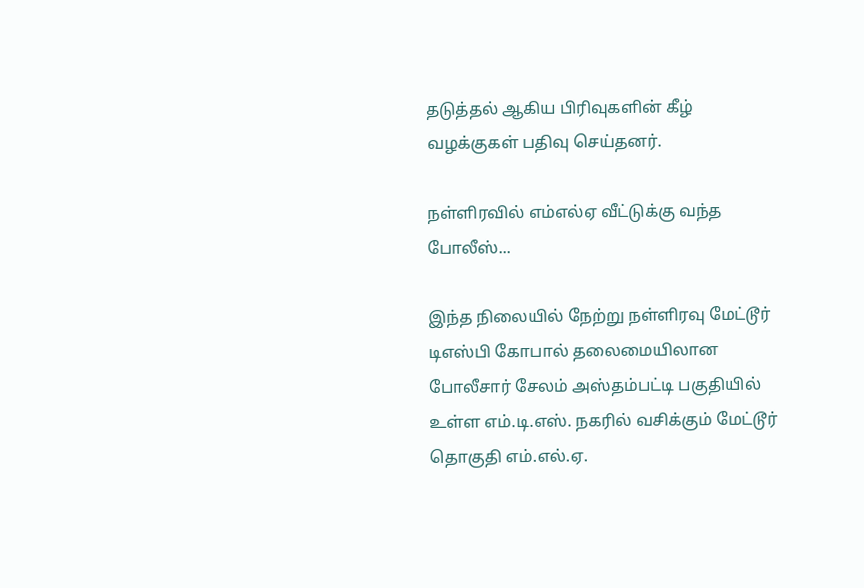தடுத்தல் ஆகிய பிரிவுகளின் கீழ் வழக்குகள் பதிவு செய்தனர்.

நள்ளிரவில் எம்எல்ஏ வீட்டுக்கு வந்த போலீஸ்...

இந்த நிலையில் நேற்று நள்ளிரவு மேட்டூர் டிஎஸ்பி கோபால் தலைமையிலான போலீசார் சேலம் அஸ்தம்பட்டி பகுதியில் உள்ள எம்.டி.எஸ். நகரில் வசிக்கும் மேட்டூர் தொகுதி எம்.எல்.ஏ.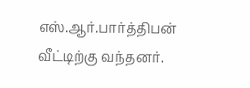எஸ்.ஆர்.பார்த்திபன் வீட்டிற்கு வந்தனர்.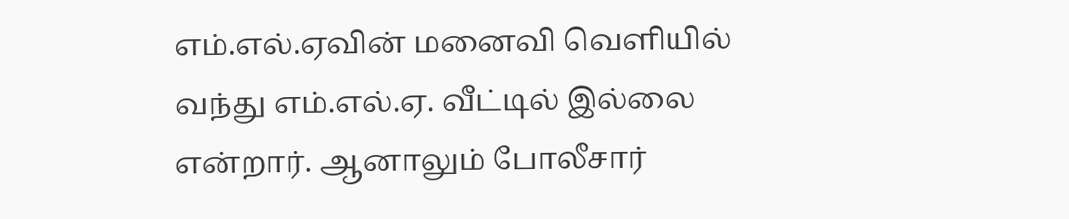எம்.எல்.ஏவின் மனைவி வெளியில் வந்து எம்.எல்.ஏ. வீட்டில் இல்லை என்றார். ஆனாலும் போலீசார்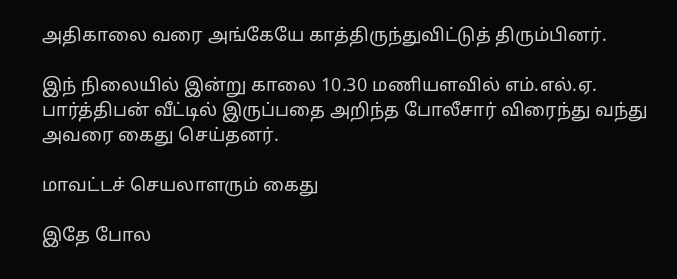அதிகாலை வரை அங்கேயே காத்திருந்துவிட்டுத் திரும்பினர்.

இந் நிலையில் இன்று காலை 10.30 மணியளவில் எம்.எல்.ஏ. பார்த்திபன் வீட்டில் இருப்பதை அறிந்த போலீசார் விரைந்து வந்து அவரை கைது செய்தனர்.

மாவட்டச் செயலாளரும் கைது

இதே போல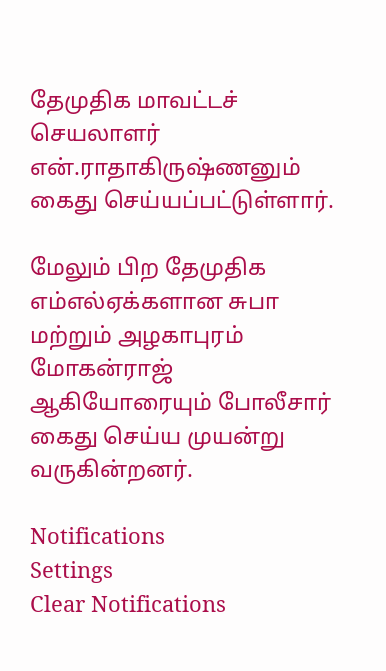தேமுதிக மாவட்டச் செயலாளர் என்.ராதாகிருஷ்ணனும் கைது செய்யப்பட்டுள்ளார்.

மேலும் பிற தேமுதிக எம்எல்ஏக்களான சுபா மற்றும் அழகாபுரம் மோகன்ராஜ் ஆகியோரையும் போலீசார் கைது செய்ய முயன்று வருகின்றனர்.

Notifications
Settings
Clear Notifications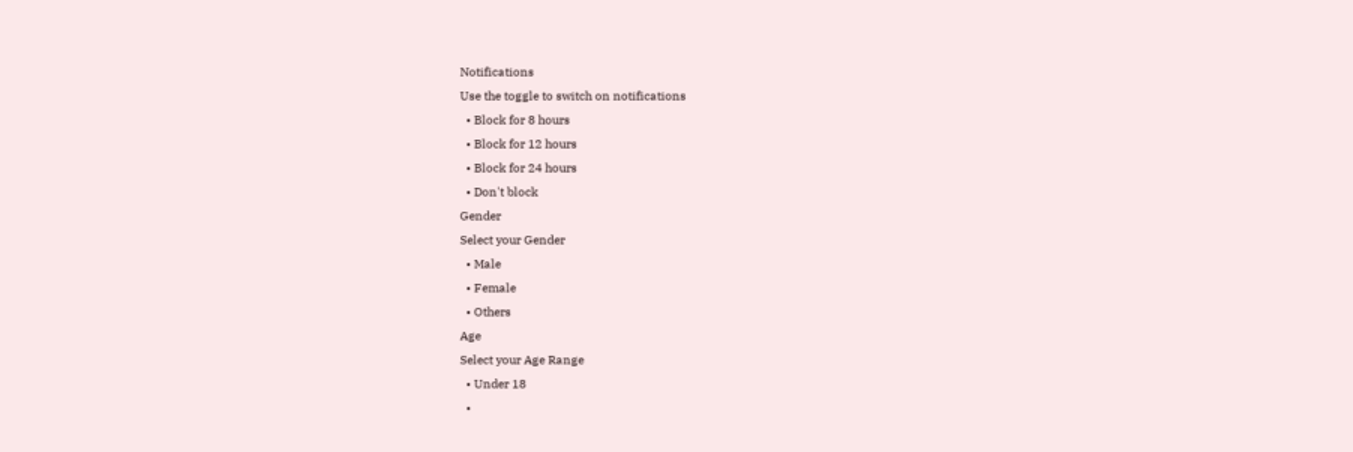Notifications
Use the toggle to switch on notifications
  • Block for 8 hours
  • Block for 12 hours
  • Block for 24 hours
  • Don't block
Gender
Select your Gender
  • Male
  • Female
  • Others
Age
Select your Age Range
  • Under 18
  •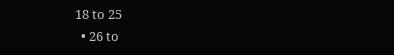18 to 25
  • 26 to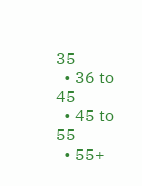35
  • 36 to 45
  • 45 to 55
  • 55+